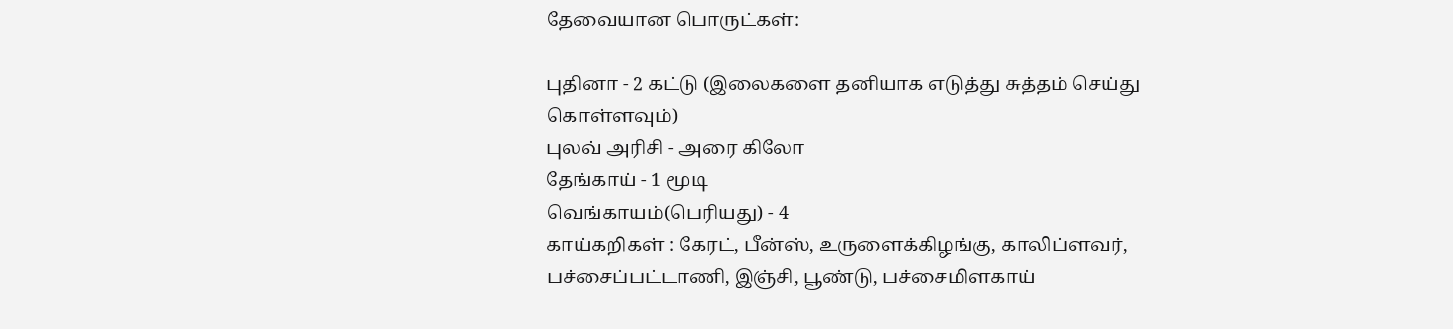தேவையான பொருட்கள்:

புதினா - 2 கட்டு (இலைகளை தனியாக எடுத்து சுத்தம் செய்து கொள்ளவும்)
புலவ் அரிசி - அரை கிலோ
தேங்காய் - 1 மூடி
வெங்காயம்(பெரியது) - 4
காய்கறிகள் : கேரட், பீன்ஸ், உருளைக்கிழங்கு, காலிப்ளவர், பச்சைப்பட்டாணி, இஞ்சி, பூண்டு, பச்சைமிளகாய்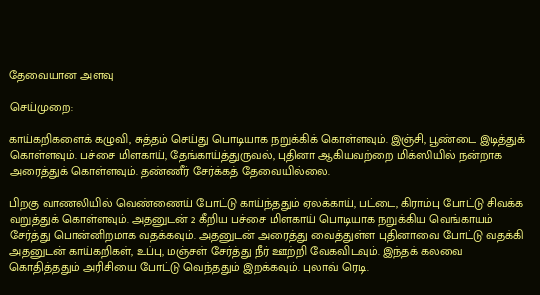தேவையான அளவு

செய்முறை:

காய்கறிகளைக் கழுவி, சுத்தம் செய்து பொடியாக நறுக்கிக் கொள்ளவும். இஞ்சி, பூண்டை இடித்துக் கொள்ளவும். பச்சை மிளகாய், தேங்காய்த்துருவல், புதினா ஆகியவற்றை மிக்ஸியில் நன்றாக அரைத்துக் கொள்ளவும். தண்ணீர் சேர்க்கத் தேவையில்லை.

பிறகு வாணலியில் வெண்ணைய் போட்டு காய்ந்ததும் ஏலக்காய், பட்டை, கிராம்பு போட்டு சிவக்க வறுத்துக் கொள்ளவும். அதனுடன் 2 கீறிய பச்சை மிளகாய் பொடியாக நறுக்கிய வெங்காயம் சேர்த்து பொன்னிறமாக வதக்கவும். அதனுடன் அரைத்து வைத்துள்ள புதினாவை போட்டு வதக்கி அதனுடன் காய்கறிகள், உப்பு, மஞ்சள் சேர்த்து நீர் ஊற்றி வேகவிடவும். இந்தக் கலவை கொதித்ததும் அரிசியை போட்டு வெந்ததும் இறக்கவும். புலாவ் ரெடி.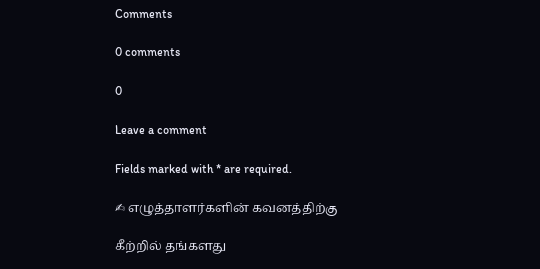Comments

0 comments

0

Leave a comment

Fields marked with * are required.

✍ எழுத்தாளர்களின் கவனத்திற்கு

கீற்றில் தங்களது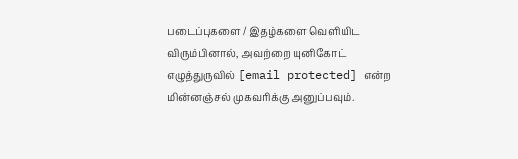படைப்புகளை / இதழ்களை வெளியிட விரும்பினால், அவற்றை யுனிகோட் எழுத்துருவில் [email protected] என்ற மின்னஞ்சல் முகவரிக்கு அனுப்பவும்.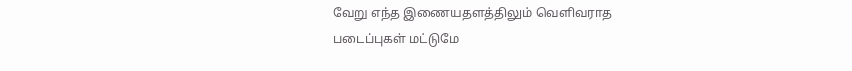வேறு எந்த இணையதளத்திலும் வெளிவராத படைப்புகள் மட்டுமே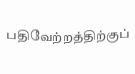பதிவேற்றத்திற்குப்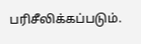பரிசீலிக்கப்படும்.